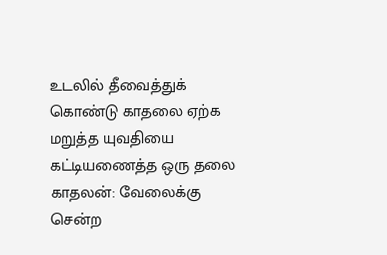உடலில் தீவைத்துக் கொண்டு காதலை ஏற்க மறுத்த யுவதியை கட்டியணைத்த ஒரு தலை காதலன்: வேலைக்கு சென்ற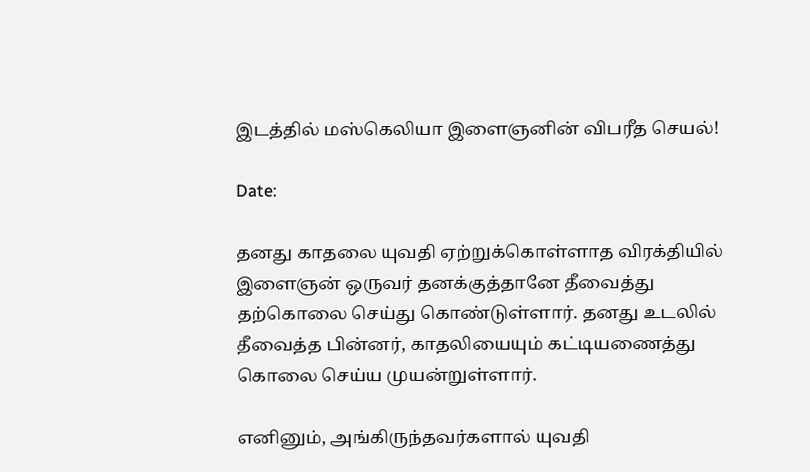இடத்தில் மஸ்கெலியா இளைஞனின் விபரீத செயல்!

Date:

தனது காதலை யுவதி ஏற்றுக்கொள்ளாத விரக்தியில் இளைஞன் ஒருவர் தனக்குத்தானே தீவைத்து தற்கொலை செய்து கொண்டுள்ளார். தனது உடலில் தீவைத்த பின்னர், காதலியையும் கட்டியணைத்து கொலை செய்ய முயன்றுள்ளார்.

எனினும், அங்கிருந்தவர்களால் யுவதி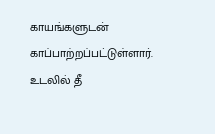காயங்களுடன் காப்பாற்றப்பட்டுள்ளார். உடலில் தீ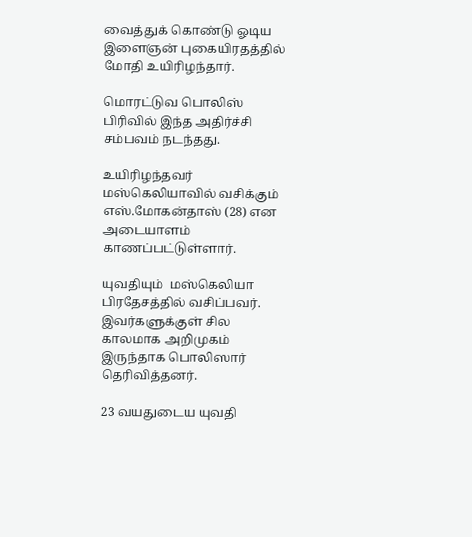வைத்துக் கொண்டு ஓடிய இளைஞன் புகையிரதத்தில் மோதி உயிரிழந்தார்.

மொரட்டுவ பொலிஸ் பிரிவில் இந்த அதிர்ச்சி சம்பவம் நடந்தது.

உயிரிழந்தவர் மஸ்கெலியாவில் வசிக்கும் எஸ்.மோகன்தாஸ் (28) என அடையாளம் காணப்பட்டுள்ளார்.

யுவதியும்  மஸ்கெலியா பிரதேசத்தில் வசிப்பவர். இவர்களுக்குள் சில காலமாக அறிமுகம் இருந்தாக பொலிஸார் தெரிவித்தனர்.

23 வயதுடைய யுவதி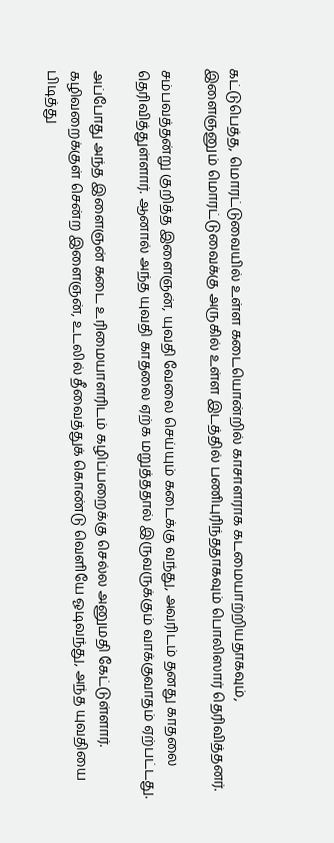கட்டுபெத்த, மொரட்டுவையில் உள்ள கடையொன்றில் காசாளராக கடமையாற்றியதாகவும், இளைஞனும் மொரட்டுவைக்கு அருகில் உள்ள இடத்தில் பணிபுரிந்ததாகவும் பொலிஸார் தெரிவித்தனர்.

சம்பவத்தன்று குறித்த இளைஞன், யுவதி வேலை செய்யும் கடைக்கு வந்து, அவரிடம் தனது காதலை தெரிவித்துள்ளார். ஆனால் அந்த யுவதி காதலை ஏற்க மறுத்ததால் இருவருக்கும் வாக்குவாதம் ஏற்பட்டது.

அப்போது அந்த இளைஞன் கடை உரிமையாளரிடம் கழிப்பறைக்கு செல்ல அனுமதி கேட்டுள்ளார். கழிவறைக்குள் சென்ற இளைஞன், உடலில் தீவைத்துக் கொண்டு வெளியே ஓடிவந்து, அந்த யுவதியை பிடித்து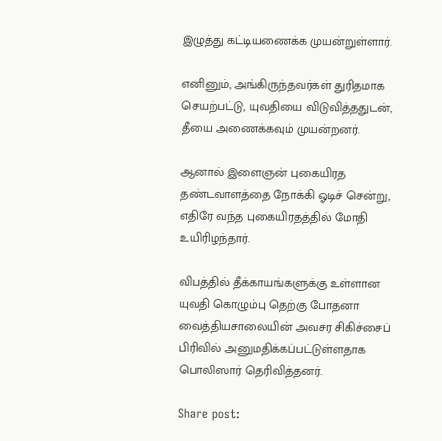இழுத்து கட்டியணைக்க முயன்றுள்ளார்.

எனினும், அங்கிருந்தவர்கள் துரிதமாக செயற்பட்டு, யுவதியை விடுவித்ததுடன், தீயை அணைக்கவும் முயன்றனர்.

ஆனால் இளைஞன் புகையிரத தண்டவாளத்தை நோக்கி ஓடிச் சென்று, எதிரே வந்த புகையிரதத்தில் மோதி உயிரிழந்தார்.

விபத்தில் தீக்காயங்களுக்கு உள்ளான யுவதி கொழும்பு தெற்கு போதனா வைத்தியசாலையின் அவசர சிகிச்சைப் பிரிவில் அனுமதிக்கப்பட்டுள்ளதாக பொலிஸார் தெரிவித்தனர்.

Share post: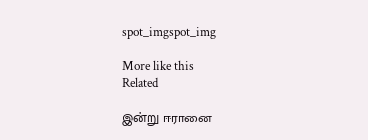spot_imgspot_img

More like this
Related

இன்று ஈரானை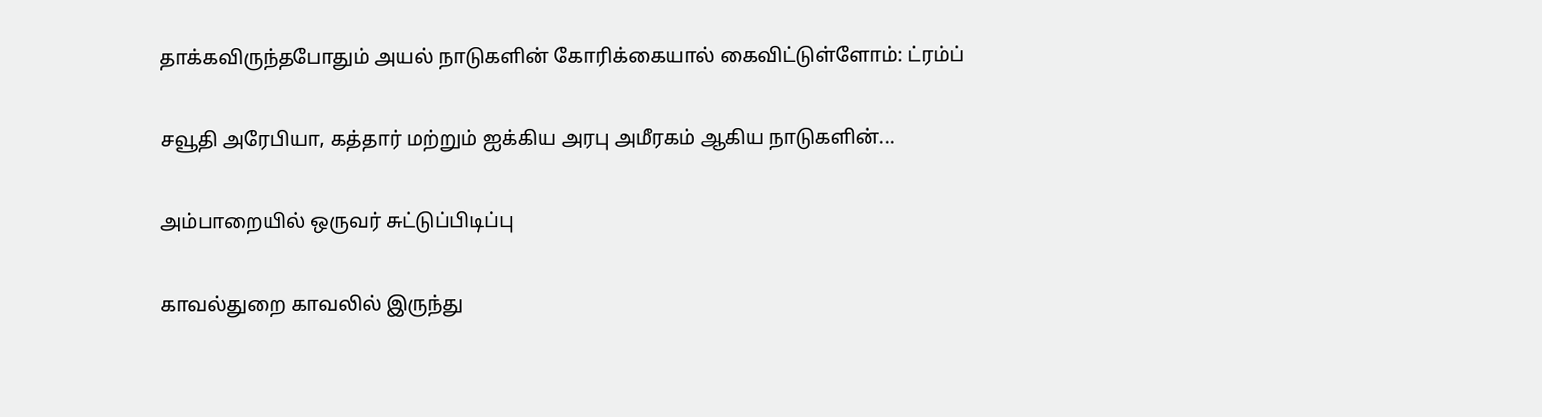தாக்கவிருந்தபோதும் அயல் நாடுகளின் கோரிக்கையால் கைவிட்டுள்ளோம்: ட்ரம்ப்

சவூதி அரேபியா, கத்தார் மற்றும் ஐக்கிய அரபு அமீரகம் ஆகிய நாடுகளின்...

அம்பாறையில் ஒருவர் சுட்டுப்பிடிப்பு

காவல்துறை காவலில் இருந்து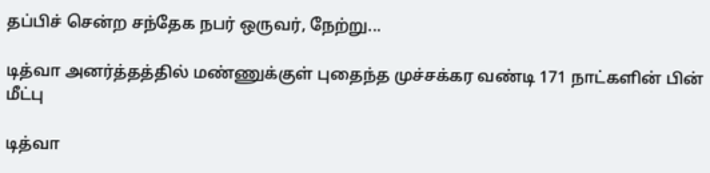தப்பிச் சென்ற சந்தேக நபர் ஒருவர், நேற்று...

டித்வா அனர்த்தத்தில் மண்ணுக்குள் புதைந்த முச்சக்கர வண்டி 171 நாட்களின் பின் மீட்பு

டித்வா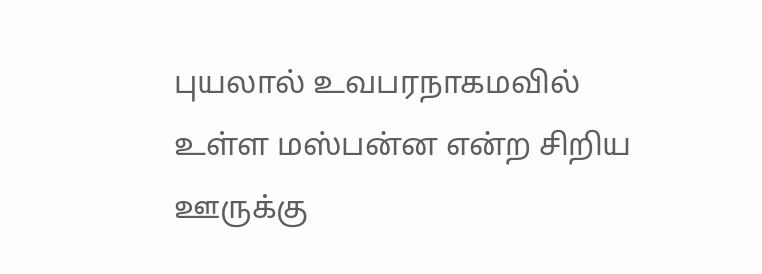புயலால் உவபரநாகமவில் உள்ள மஸ்பன்ன என்ற சிறிய ஊருக்கு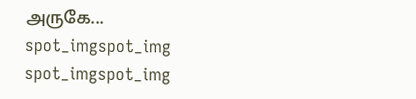அருகே...
spot_imgspot_img
spot_imgspot_img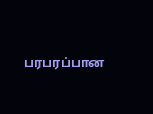பரபரப்பான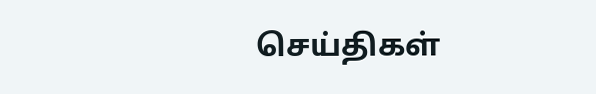செய்திகள்